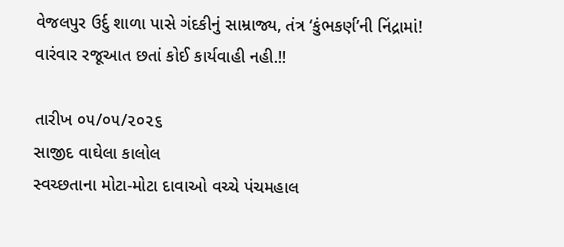વેજલપુર ઉર્દુ શાળા પાસે ગંદકીનું સામ્રાજ્ય, તંત્ર ‘કુંભકર્ણ’ની નિંદ્રામાં! વારંવાર રજૂઆત છતાં કોઈ કાર્યવાહી નહી.!!

તારીખ ૦૫/૦૫/૨૦૨૬
સાજીદ વાઘેલા કાલોલ
સ્વચ્છતાના મોટા-મોટા દાવાઓ વચ્ચે પંચમહાલ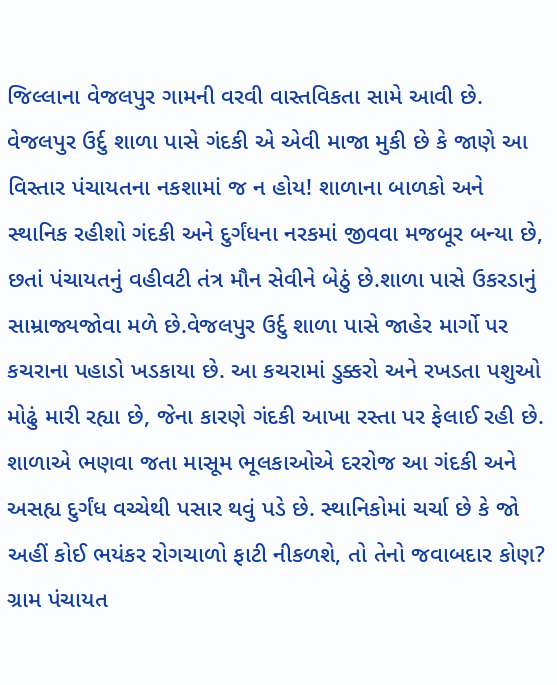જિલ્લાના વેજલપુર ગામની વરવી વાસ્તવિકતા સામે આવી છે. વેજલપુર ઉર્દુ શાળા પાસે ગંદકી એ એવી માજા મુકી છે કે જાણે આ વિસ્તાર પંચાયતના નકશામાં જ ન હોય! શાળાના બાળકો અને સ્થાનિક રહીશો ગંદકી અને દુર્ગંધના નરકમાં જીવવા મજબૂર બન્યા છે, છતાં પંચાયતનું વહીવટી તંત્ર મૌન સેવીને બેઠું છે.શાળા પાસે ઉકરડાનું સામ્રાજ્યજોવા મળે છે.વેજલપુર ઉર્દુ શાળા પાસે જાહેર માર્ગો પર કચરાના પહાડો ખડકાયા છે. આ કચરામાં ડુક્કરો અને રખડતા પશુઓ મોઢું મારી રહ્યા છે, જેના કારણે ગંદકી આખા રસ્તા પર ફેલાઈ રહી છે. શાળાએ ભણવા જતા માસૂમ ભૂલકાઓએ દરરોજ આ ગંદકી અને અસહ્ય દુર્ગંધ વચ્ચેથી પસાર થવું પડે છે. સ્થાનિકોમાં ચર્ચા છે કે જો અહીં કોઈ ભયંકર રોગચાળો ફાટી નીકળશે, તો તેનો જવાબદાર કોણ? ગ્રામ પંચાયત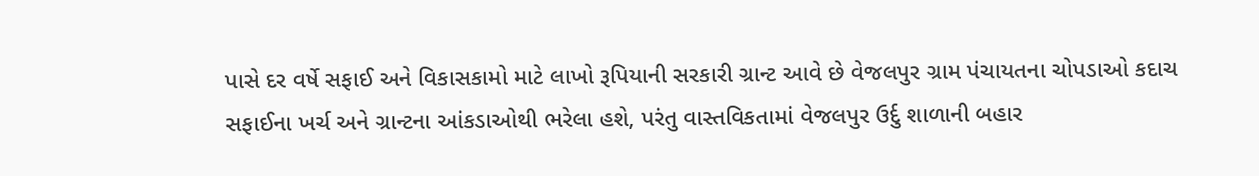પાસે દર વર્ષે સફાઈ અને વિકાસકામો માટે લાખો રૂપિયાની સરકારી ગ્રાન્ટ આવે છે વેજલપુર ગ્રામ પંચાયતના ચોપડાઓ કદાચ સફાઈના ખર્ચ અને ગ્રાન્ટના આંકડાઓથી ભરેલા હશે, પરંતુ વાસ્તવિકતામાં વેજલપુર ઉર્દુ શાળાની બહાર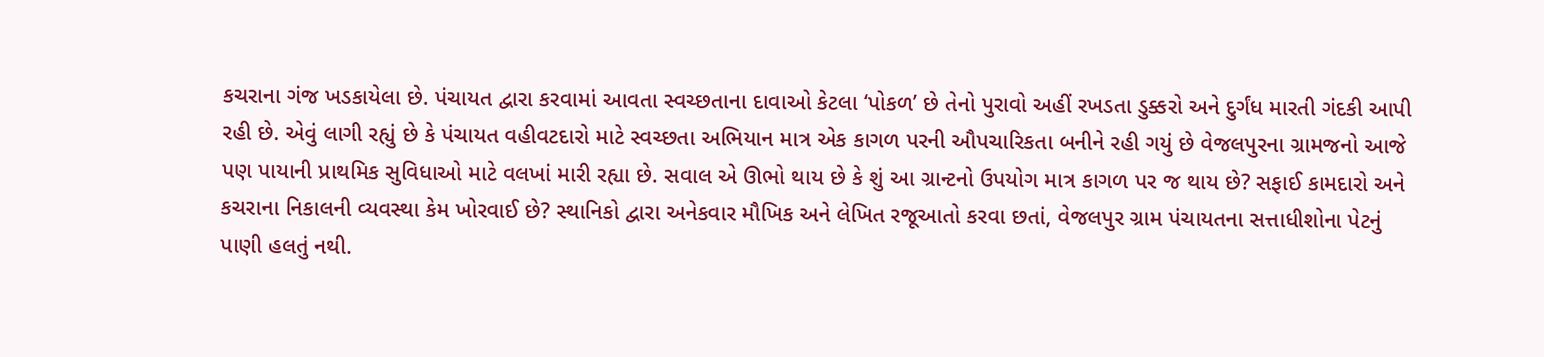કચરાના ગંજ ખડકાયેલા છે. પંચાયત દ્વારા કરવામાં આવતા સ્વચ્છતાના દાવાઓ કેટલા ‘પોકળ’ છે તેનો પુરાવો અહીં રખડતા ડુક્કરો અને દુર્ગંધ મારતી ગંદકી આપી રહી છે. એવું લાગી રહ્યું છે કે પંચાયત વહીવટદારો માટે સ્વચ્છતા અભિયાન માત્ર એક કાગળ પરની ઔપચારિકતા બનીને રહી ગયું છે વેજલપુરના ગ્રામજનો આજે પણ પાયાની પ્રાથમિક સુવિધાઓ માટે વલખાં મારી રહ્યા છે. સવાલ એ ઊભો થાય છે કે શું આ ગ્રાન્ટનો ઉપયોગ માત્ર કાગળ પર જ થાય છે? સફાઈ કામદારો અને કચરાના નિકાલની વ્યવસ્થા કેમ ખોરવાઈ છે? સ્થાનિકો દ્વારા અનેકવાર મૌખિક અને લેખિત રજૂઆતો કરવા છતાં, વેજલપુર ગ્રામ પંચાયતના સત્તાધીશોના પેટનું પાણી હલતું નથી.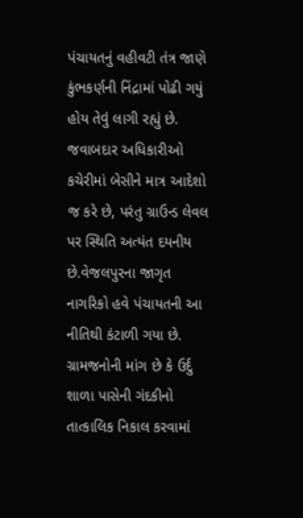પંચાયતનું વહીવટી તંત્ર જાણે કુંભકર્ણની નિંદ્રામાં પોઢી ગયું હોય તેવું લાગી રહ્યું છે. જવાબદાર અધિકારીઓ કચેરીમાં બેસીને માત્ર આદેશો જ કરે છે, પરંતુ ગ્રાઉન્ડ લેવલ પર સ્થિતિ અત્યંત દયનીય છે.વેજલપુરના જાગૃત નાગરિકો હવે પંચાયતની આ નીતિથી કંટાળી ગયા છે. ગ્રામજનોની માંગ છે કે ઉર્દુ શાળા પાસેની ગંદકીનો તાત્કાલિક નિકાલ કરવામાં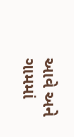આવે અને ગામમાં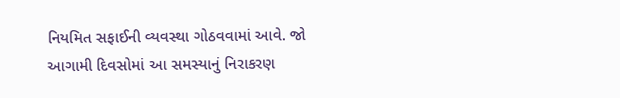નિયમિત સફાઈની વ્યવસ્થા ગોઠવવામાં આવે. જો આગામી દિવસોમાં આ સમસ્યાનું નિરાકરણ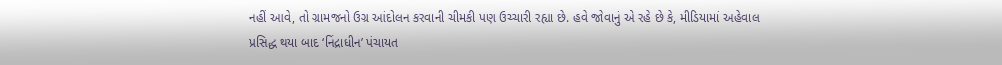નહીં આવે, તો ગ્રામજનો ઉગ્ર આંદોલન કરવાની ચીમકી પણ ઉચ્ચારી રહ્યા છે. હવે જોવાનું એ રહે છે કે, મીડિયામાં અહેવાલ પ્રસિદ્ધ થયા બાદ ‘નિંદ્રાધીન’ પંચાયત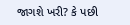જાગશે ખરી? કે પછી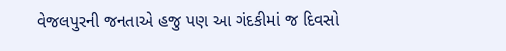વેજલપુરની જનતાએ હજુ પણ આ ગંદકીમાં જ દિવસો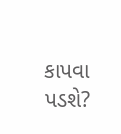કાપવા પડશે?